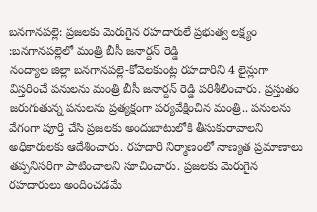బనగానపల్లె: ప్రజలకు మెరుగైన రహదారులే ప్రభుత్వ లక్ష్యం :బనగానపల్లెలో మంత్రి బీసీ జనార్దన్ రెడ్డి
నంద్యాల జిల్లా బనగానపల్లె-కోవెలకుంట్ల రహదారిని 4 లైన్లుగా విస్తరించే పనులను మంత్రి బీసీ జనార్దన్ రెడ్డి పరిశీలించారు. ప్రస్తుతం జరుగుతున్న పనులను ప్రత్యక్షంగా పర్యవేక్షించిన మంత్రి.. పనులను వేగంగా పూర్తి చేసి ప్రజలకు అందుబాటులోకి తీసుకురావాలని అధికారులకు ఆదేశించారు. రహదారి నిర్మాణంలో నాణ్యత ప్రమాణాలు తప్పనిసరిగా పాటించాలని సూచించారు. ప్రజలకు మెరుగైన రహదారులు అందించడమే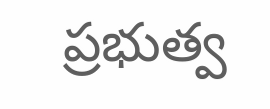ప్రభుత్వ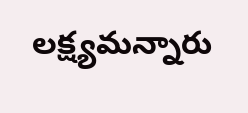లక్ష్యమన్నారు